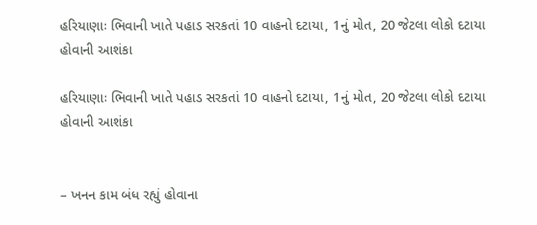હરિયાણાઃ ભિવાની ખાતે પહાડ સરકતાં 10 વાહનો દટાયા, 1નું મોત, 20 જેટલા લોકો દટાયા હોવાની આશંકા

હરિયાણાઃ ભિવાની ખાતે પહાડ સરકતાં 10 વાહનો દટાયા, 1નું મોત, 20 જેટલા લોકો દટાયા હોવાની આશંકા


– ખનન કામ બંધ રહ્યું હોવાના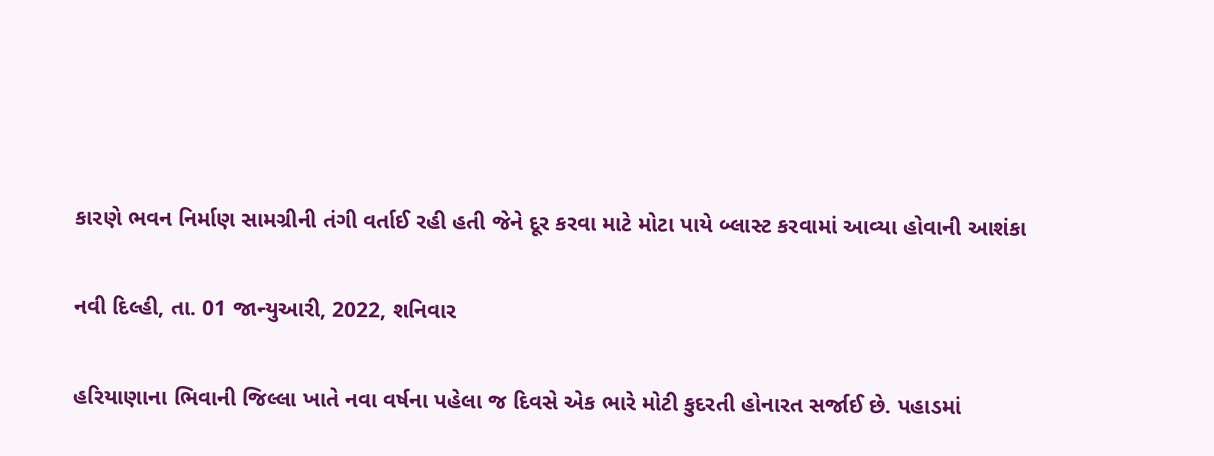કારણે ભવન નિર્માણ સામગ્રીની તંગી વર્તાઈ રહી હતી જેને દૂર કરવા માટે મોટા પાયે બ્લાસ્ટ કરવામાં આવ્યા હોવાની આશંકા

નવી દિલ્હી, તા. 01 જાન્યુઆરી, 2022, શનિવાર

હરિયાણાના ભિવાની જિલ્લા ખાતે નવા વર્ષના પહેલા જ દિવસે એક ભારે મોટી કુદરતી હોનારત સર્જાઈ છે. પહાડમાં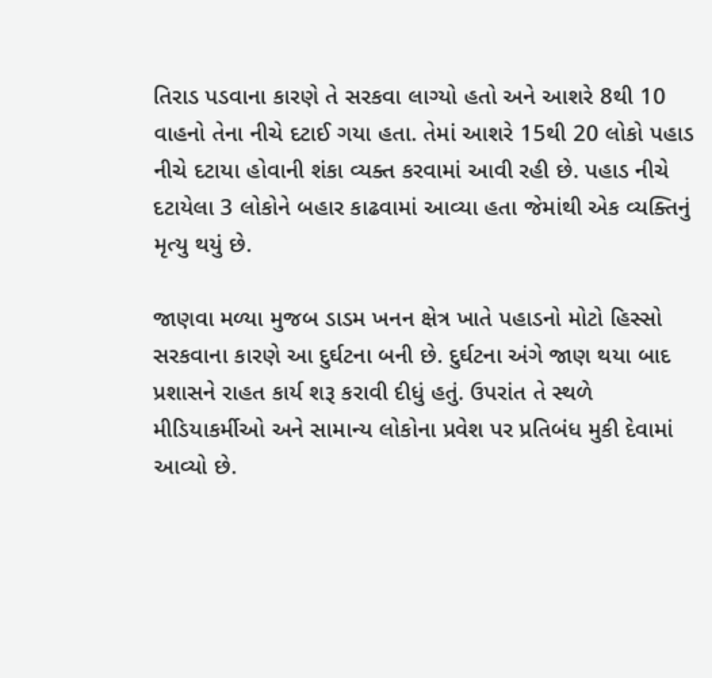તિરાડ પડવાના કારણે તે સરકવા લાગ્યો હતો અને આશરે 8થી 10 વાહનો તેના નીચે દટાઈ ગયા હતા. તેમાં આશરે 15થી 20 લોકો પહાડ નીચે દટાયા હોવાની શંકા વ્યક્ત કરવામાં આવી રહી છે. પહાડ નીચે દટાયેલા 3 લોકોને બહાર કાઢવામાં આવ્યા હતા જેમાંથી એક વ્યક્તિનું મૃત્યુ થયું છે.

જાણવા મળ્યા મુજબ ડાડમ ખનન ક્ષેત્ર ખાતે પહાડનો મોટો હિસ્સો સરકવાના કારણે આ દુર્ઘટના બની છે. દુર્ઘટના અંગે જાણ થયા બાદ પ્રશાસને રાહત કાર્ય શરૂ કરાવી દીધું હતું. ઉપરાંત તે સ્થળે મીડિયાકર્મીઓ અને સામાન્ય લોકોના પ્રવેશ પર પ્રતિબંધ મુકી દેવામાં આવ્યો છે.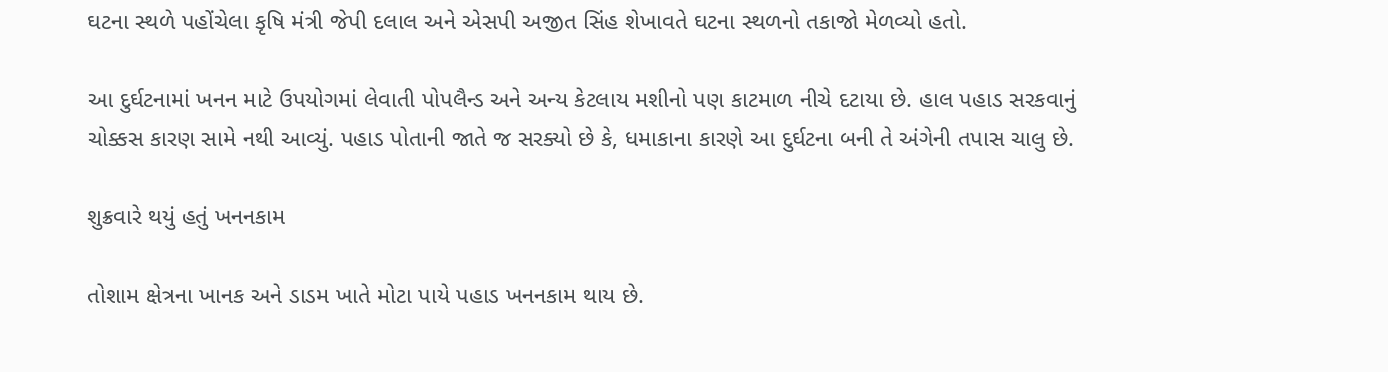ઘટના સ્થળે પહોંચેલા કૃષિ મંત્રી જેપી દલાલ અને એસપી અજીત સિંહ શેખાવતે ઘટના સ્થળનો તકાજો મેળવ્યો હતો.

આ દુર્ઘટનામાં ખનન માટે ઉપયોગમાં લેવાતી પોપલૈન્ડ અને અન્ય કેટલાય મશીનો પણ કાટમાળ નીચે દટાયા છે. હાલ પહાડ સરકવાનું ચોક્કસ કારણ સામે નથી આવ્યું. પહાડ પોતાની જાતે જ સરક્યો છે કે, ધમાકાના કારણે આ દુર્ઘટના બની તે અંગેની તપાસ ચાલુ છે.

શુક્રવારે થયું હતું ખનનકામ

તોશામ ક્ષેત્રના ખાનક અને ડાડમ ખાતે મોટા પાયે પહાડ ખનનકામ થાય છે.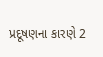પ્રદૂષણના કારણે 2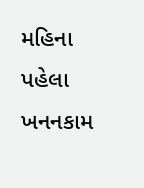મહિના પહેલા ખનનકામ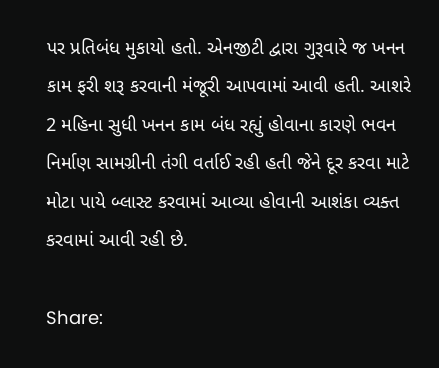પર પ્રતિબંધ મુકાયો હતો. એનજીટી દ્વારા ગુરૂવારે જ ખનન કામ ફરી શરૂ કરવાની મંજૂરી આપવામાં આવી હતી. આશરે 2 મહિના સુધી ખનન કામ બંધ રહ્યું હોવાના કારણે ભવન નિર્માણ સામગ્રીની તંગી વર્તાઈ રહી હતી જેને દૂર કરવા માટે મોટા પાયે બ્લાસ્ટ કરવામાં આવ્યા હોવાની આશંકા વ્યક્ત કરવામાં આવી રહી છે.

Share: